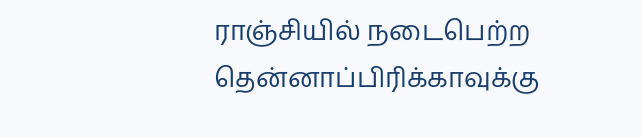ராஞ்சியில் நடைபெற்ற தென்னாப்பிரிக்காவுக்கு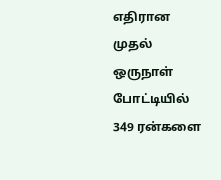எதிரான முதல் ஒருநாள் போட்டியில் 349 ரன்களை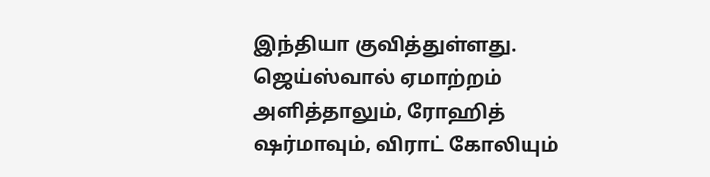இந்தியா குவித்துள்ளது. ஜெய்ஸ்வால் ஏமாற்றம் அளித்தாலும், ரோஹித் ஷர்மாவும், விராட் கோலியும்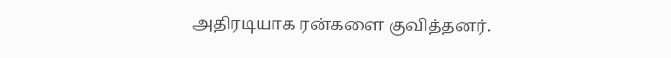அதிரடியாக ரன்களை குவித்தனர்.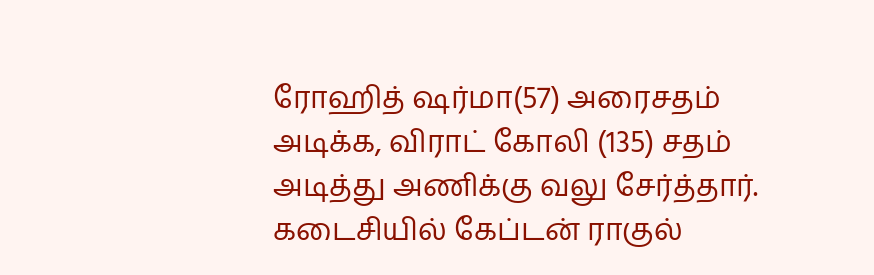ரோஹித் ஷர்மா(57) அரைசதம் அடிக்க, விராட் கோலி (135) சதம் அடித்து அணிக்கு வலு சேர்த்தார். கடைசியில் கேப்டன் ராகுல்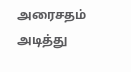அரைசதம் அடித்து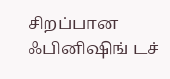சிறப்பான ஃபினிஷிங் டச்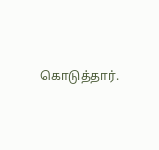கொடுத்தார்.